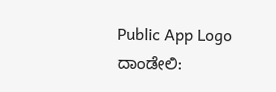Public App Logo
ದಾಂಡೇಲಿ: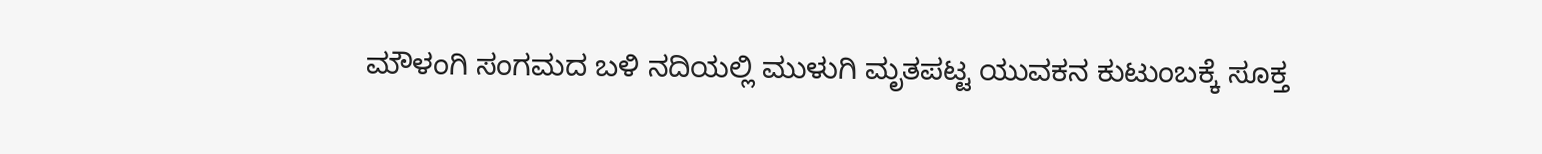ಮೌಳಂಗಿ ಸಂಗಮದ ಬಳಿ ನದಿಯಲ್ಲಿ ಮುಳುಗಿ ಮೃತಪಟ್ಟ ಯುವಕನ ಕುಟುಂಬಕ್ಕೆ ಸೂಕ್ತ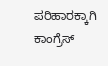ಪರಿಹಾರಕ್ಕಾಗಿ ಕಾಂಗ್ರೆಸ್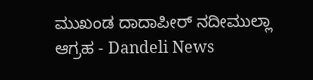ಮುಖಂಡ ದಾದಾಪೀರ್ ನದೀಮುಲ್ಲಾ ಆಗ್ರಹ - Dandeli News